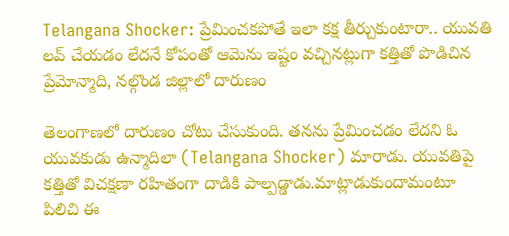Telangana Shocker: ప్రేమించకపోతే ఇలా కక్ష తీర్చుకుంటారా.. యువతి లవ్ చేయడం లేదనే కోపంతో ఆమెను ఇష్టం వచ్చినట్లుగా కత్తితో పొడిచిన ప్రేమోన్మాది, నల్గొండ జిల్లాలో దారుణం

తెలంగాణలో దారుణం చోటు చేసుకుంది. తనను ప్రేమించడం లేదని ఓ యువకుడు ఉన్మాదిలా (Telangana Shocker) మారాడు. యువతిపై కత్తితో విచక్షణా రహితంగా దాడికి పాల్పడ్డాడు.మాట్లాడుకుందామంటూ పిలిచి ఈ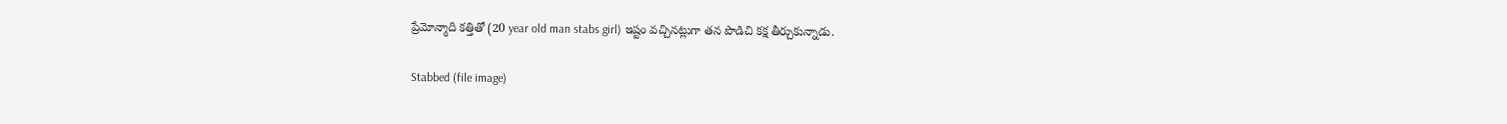ప్రేమోన్మాది కత్తితో (20 year old man stabs girl) ఇష్టం వచ్చినట్లుగా తన పొడిచి కక్ష తీర్చుకున్నాడు.

Stabbed (file image)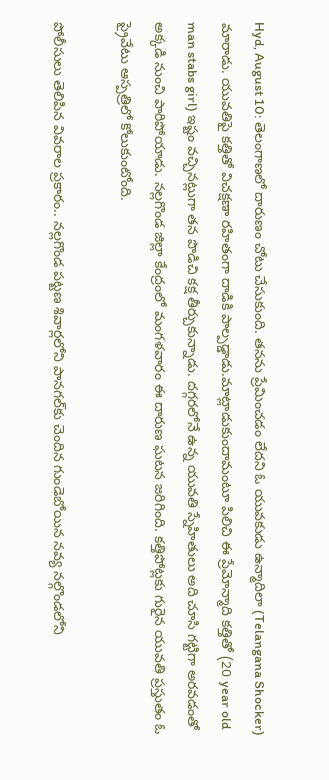Hyd, August 10: తెలంగాణలో దారుణం చోటు చేసుకుంది. తనను ప్రేమించడం లేదని ఓ యువకుడు ఉన్మాదిలా (Telangana Shocker) మారాడు. యువతిపై కత్తితో విచక్షణా రహితంగా దాడికి పాల్పడ్డాడు.మాట్లాడుకుందామంటూ పిలిచి ఈ ప్రేమోన్మాది కత్తితో (20 year old man stabs girl) ఇష్టం వచ్చినట్లుగా తన పొడిచి కక్ష తీర్చుకున్నాడు. దగ్గరలోనే ఉన్న యువతి స్నేహితులు అది చూసి గట్టిగా అరవడంతో అక్కడి నుంచి పారిపోయాడు. నల్లగొండ జిల్లా కేంద్రంలో మంగళవారం ఈ దారుణ ఘటన జరిగింది. కత్తిపోట్లకు గురైన యువతి ప్రస్తుతం ఓ ప్రైవేటు ఆస్పత్రిలో కోలుకుంటోంది.

పోలీసులు తెలిపిన వివరాల ప్రకారం.. నల్లగొండ పట్టణ శివార్లలోని పానగల్‌కు చెందిన గుండెబోయిన నవ్య నల్గొండలోని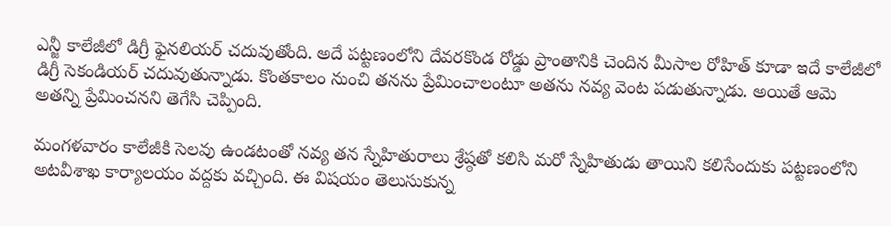ఎన్జీ కాలేజీలో డిగ్రీ ఫైనలియర్‌ చదువుతోంది. అదే పట్టణంలోని దేవరకొండ రోడ్డు ప్రాంతానికి చెందిన మీసాల రోహిత్‌ కూడా ఇదే కాలేజీలో డిగ్రీ సెకండియర్‌ చదువుతున్నాడు. కొంతకాలం నుంచి తనను ప్రేమించాలంటూ అతను నవ్య వెంట పడుతున్నాడు. అయితే ఆమె అతన్ని ప్రేమించనని తెగేసి చెప్పింది.

మంగళవారం కాలేజీకి సెలవు ఉండటంతో నవ్య తన స్నేహితురాలు శ్రేష్ఠతో కలిసి మరో స్నేహితుడు తాయిని కలిసేందుకు పట్టణంలోని అటవీశాఖ కార్యాలయం వద్దకు వచ్చింది. ఈ విషయం తెలుసుకున్న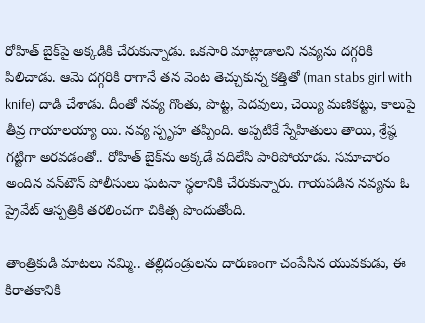రోహిత్‌ బైక్‌పై అక్కడికి చేరుకున్నాడు. ఒకసారి మాట్లాడాలని నవ్యను దగ్గరికి పిలిచాడు. ఆమె దగ్గరికి రాగానే తన వెంట తెచ్చుకున్న కత్తితో (man stabs girl with knife) దాడి చేశాడు. దీంతో నవ్య గొంతు, పొట్ట, పెదవులు, చెయ్యి మణికట్టు, కాలుపై తీవ్ర గాయాలయ్యా యి. నవ్య స్పృహ తప్పింది. అప్పటికే స్నేహితులు తాయి, శ్రేష్ఠ గట్టిగా అరవడంతో.. రోహిత్‌ బైక్‌ను అక్కడే వదిలేసి పారిపోయాడు. సమాచారం అందిన వన్‌టౌన్‌ పోలీసులు ఘటనా స్థలానికి చేరుకున్నారు. గాయపడిన నవ్యను ఓ ప్రైవేట్‌ ఆస్పత్రికి తరలించగా చికిత్స పొందుతోంది.

తాంత్రికుడి మాటలు నమ్మి.. తల్లిదండ్రులను దారుణంగా చంపేసిన యువకుడు, ఈ కిరాతకానికి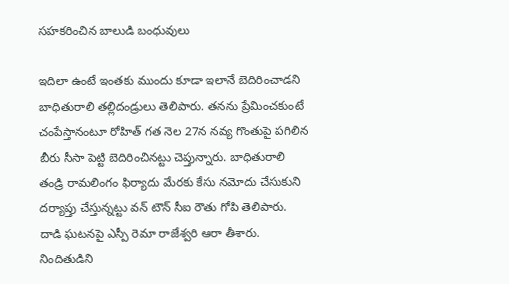సహకరించిన బాలుడి బంధువులు

ఇదిలా ఉంటే ఇంతకు ముందు కూడా ఇలానే బెదిరించాడని బాధితురాలి తల్లిదండ్రులు తెలిపారు. తనను ప్రేమించకుంటే చంపేస్తానంటూ రోహిత్‌ గత నెల 27న నవ్య గొంతుపై పగిలిన బీరు సీసా పెట్టి బెదిరించినట్టు చెప్తున్నారు. బాధితురాలి తండ్రి రామలింగం ఫిర్యాదు మేరకు కేసు నమోదు చేసుకుని దర్యాప్తు చేస్తున్నట్టు వన్‌ టౌన్‌ సీఐ రౌతు గోపి తెలిపారు. దాడి ఘటనపై ఎస్పీ రెమా రాజేశ్వరి ఆరా తీశారు. నిందితుడిని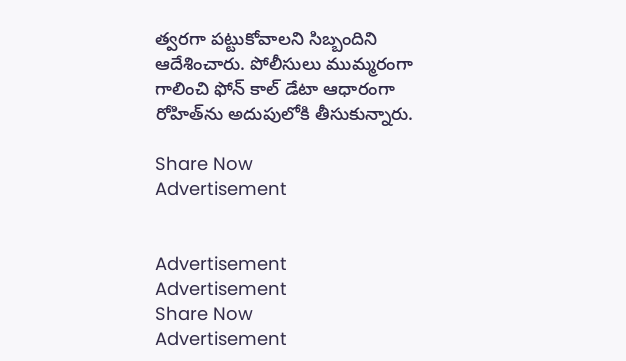త్వరగా పట్టుకోవాలని సిబ్బందిని ఆదేశించారు. పోలీసులు ముమ్మరంగా గాలించి ఫోన్‌ కాల్‌ డేటా ఆధారంగా రోహిత్‌ను అదుపులోకి తీసుకున్నారు.

Share Now
Advertisement


Advertisement
Advertisement
Share Now
Advertisement